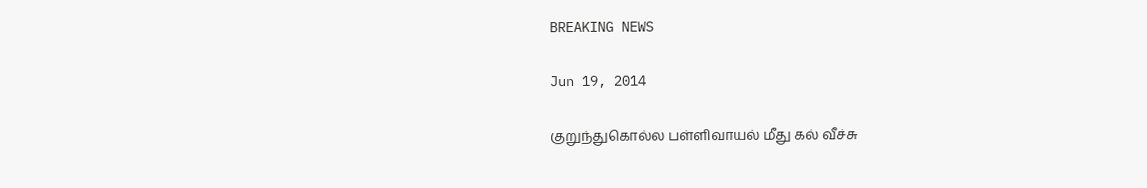BREAKING NEWS

Jun 19, 2014

குறுந்துகொல்ல பள்ளிவாயல் மீது கல் வீச்சு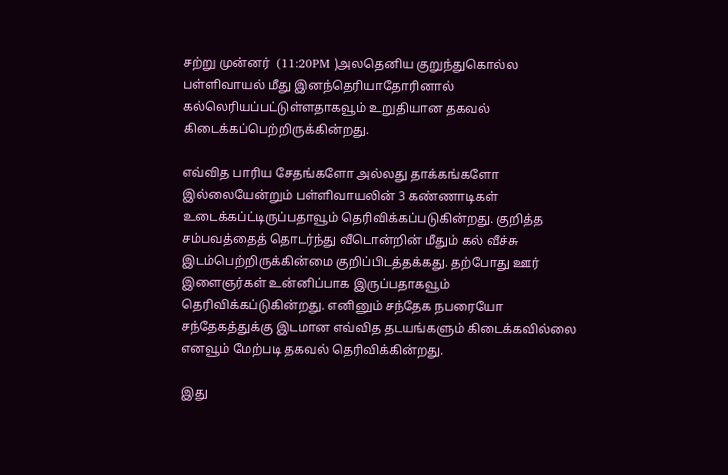சற்று முன்னர்  (11:20PM )அலதெனிய குறுந்துகொல்ல பள்ளிவாயல் மீது இனந்தெரியாதோரினால் கல்லெரியப்பட்டுள்ளதாகவூம் உறுதியான தகவல் கிடைக்கப்பெற்றிருக்கின்றது.

எவ்வித பாரிய சேதங்களோ அல்லது தாக்கங்களோ இல்லையேன்றும் பள்ளிவாயலின் 3 கண்ணாடிகள் உடைக்கப்ட்டிருப்பதாவூம் தெரிவிக்கப்படுகின்றது. குறித்த சம்பவத்தைத் தொடர்ந்து வீடொன்றின் மீதும் கல் வீச்சு இடம்பெற்றிருக்கின்மை குறிப்பிடத்தக்கது. தற்போது ஊர் இளைஞர்கள் உன்னிப்பாக இருப்பதாகவூம் தெரிவிக்கப்டுகின்றது. எனினும் சந்தேக நபரையோ சந்தேகத்துக்கு இடமான எவ்வித தடயங்களும் கிடைக்கவில்லை எனவூம் மேற்படி தகவல் தெரிவிக்கின்றது.

இது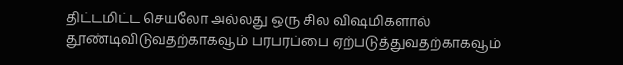திட்டமிட்ட செயலோ அல்லது ஒரு சில விஷமிகளால் தூண்டிவிடுவதற்காகவூம் பரபரப்பை ஏற்படுத்துவதற்காகவூம்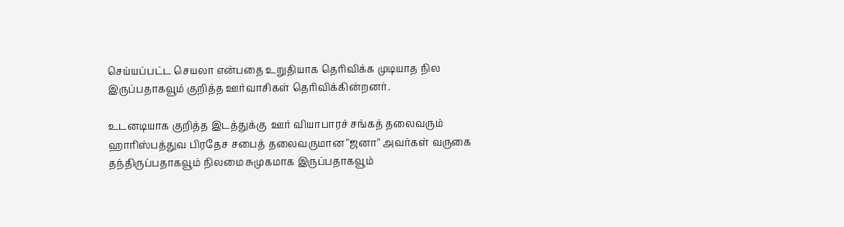செய்யப்பட்ட செயலா என்பதை உறுதியாக தெரிவிக்க முடியாத நில இருப்பதாகவூம் குறித்த ஊர்வாசிகள் தெரிவிக்கின்றனர்.

உடனடியாக குறித்த இடத்துக்கு  ஊர் வியாபாரச் சங்கத் தலைவரும் ஹாரிஸ்பத்துவ பிரதேச சபைத் தலைவருமான "ஜனா" அவர்கள் வருகை தந்திருப்பதாகவூம் நிலமை சுமுகமாக இருப்பதாகவூம்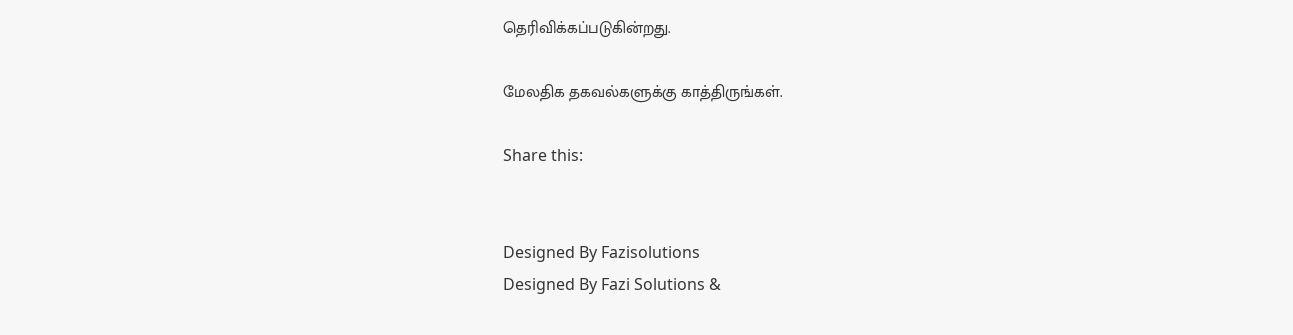தெரிவிக்கப்படுகின்றது.

மேலதிக தகவல்களுக்கு காத்திருங்கள்.

Share this:


Designed By Fazisolutions
Designed By Fazi Solutions &